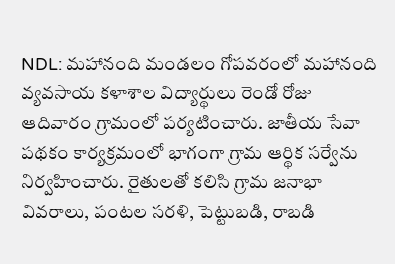NDL: మహానంది మండలం గోపవరంలో మహానంది వ్యవసాయ కళాశాల విద్యార్థులు రెండో రోజు ఆదివారం గ్రామంలో పర్యటించారు. జాతీయ సేవా పథకం కార్యక్రమంలో భాగంగా గ్రామ ఆర్థిక సర్వేను నిర్వహించారు. రైతులతో కలిసి గ్రామ జనాభా వివరాలు, పంటల సరళి, పెట్టుబడి, రాబడి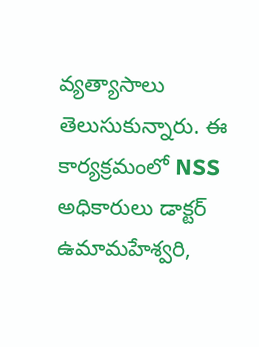వ్యత్యాసాలు తెలుసుకున్నారు. ఈ కార్యక్రమంలో NSS అధికారులు డాక్టర్ ఉమామహేశ్వరి,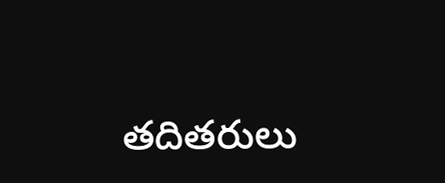తదితరులు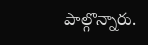పాల్గొన్నారు.